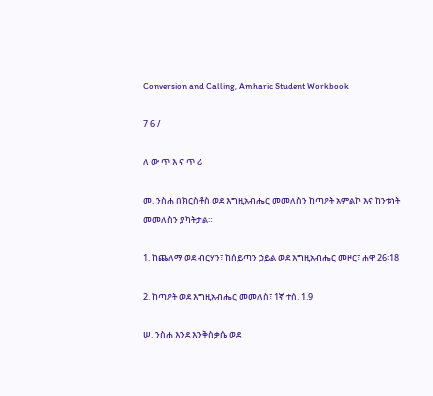Conversion and Calling, Amharic Student Workbook

7 6 /

ለ ው ጥ እ ና ጥ ሪ

መ. ንስሐ በክርስቶስ ወደ እግዚአብሔር መመለስን ከጣዖት አምልኮ እና ከንቱነት መመለስን ያካትታል።

1. ከጨለማ ወደ ብርሃን፣ ከሰይጣን ኃይል ወደ እግዚአብሔር መዞር፣ ሐዋ 26፡18

2. ከጣዖት ወደ እግዚአብሔር መመለስ፣ 1ኛ ተሰ. 1.9

ሠ. ንስሐ እንደ እንቅስቃሴ ወደ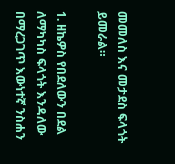መመለስ እና መታደስ ፍላጎት ይመራል።

1. ዘኬዎስ የበደለውን በደል ለማካካስ ፍላጎት እንዳለው በማረጋገጥ እውነተኛ ንስሐን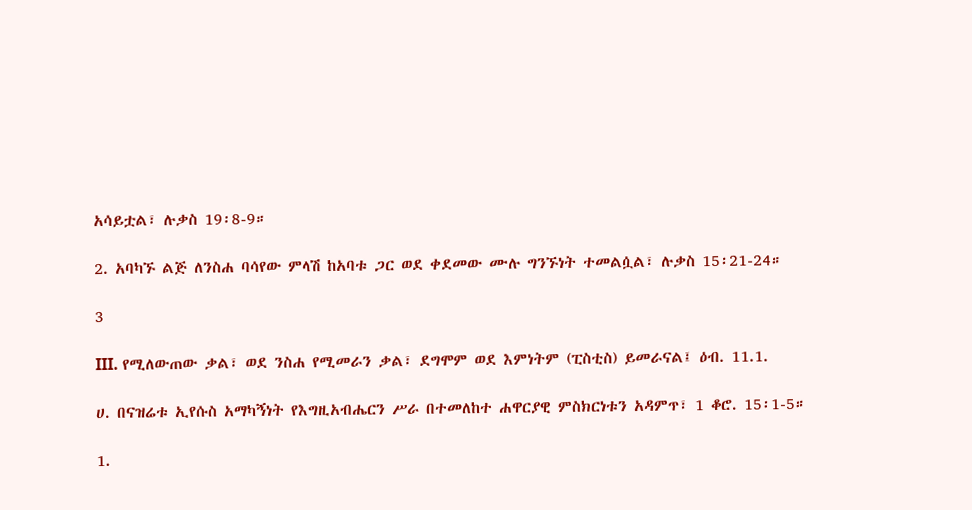አሳይቷል፣ ሉቃስ 19፡8-9።

2. አባካኙ ልጅ ለንስሐ ባሳየው ምላሽ ከአባቱ ጋር ወደ ቀደመው ሙሉ ግንኙነት ተመልሷል፣ ሉቃስ 15፡21-24።

3

III. የሚለውጠው ቃል፣ ወደ ንስሐ የሚመራን ቃል፣ ደግሞም ወደ እምነትም (ፒስቲስ) ይመራናል፤ ዕብ. 11.1.

ሀ. በናዝሬቱ ኢየሱስ አማካኝነት የእግዚአብሔርን ሥራ በተመለከተ ሐዋርያዊ ምስክርነቱን አዳምጥ፣ 1 ቆሮ. 15፡1-5።

1.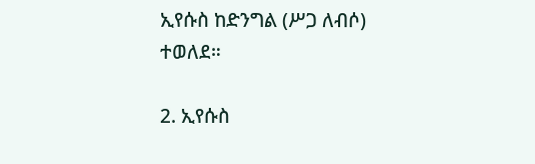ኢየሱስ ከድንግል (ሥጋ ለብሶ) ተወለደ።

2. ኢየሱስ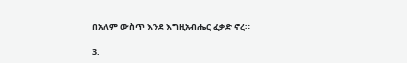በአለም ውስጥ እንደ እግዚአብሔር ፈቃድ ኖረ።

3.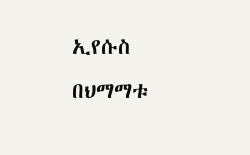ኢየሱስ በህማማቱ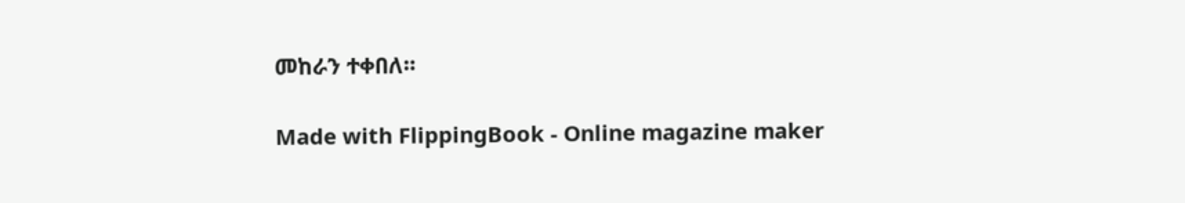መከራን ተቀበለ።

Made with FlippingBook - Online magazine maker